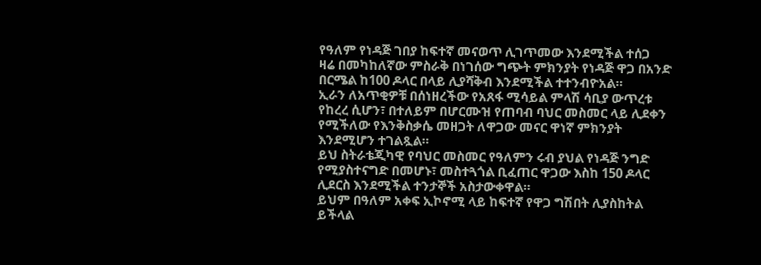የዓለም የነዳጅ ገበያ ከፍተኛ መናወጥ ሊገጥመው እንደሚችል ተሰጋ
ዛሬ በመካከለኛው ምስራቅ በነገሰው ግጭት ምክንያት የነዳጅ ዋጋ በአንድ በርሜል ከ100 ዶላር በላይ ሊያሻቅብ እንደሚችል ተተንብዮአል።
ኢራን ለአጥቂዎቹ በሰነዘረችው የአጸፋ ሚሳይል ምላሽ ሳቢያ ውጥረቱ የከረረ ሲሆን፣ በተለይም በሆርሙዝ የጠባብ ባህር መስመር ላይ ሊደቀን የሚችለው የእንቅስቃሴ መዘጋት ለዋጋው መናር ዋነኛ ምክንያት እንደሚሆን ተገልጿል።
ይህ ስትራቴጂካዊ የባህር መስመር የዓለምን ሩብ ያህል የነዳጅ ንግድ የሚያስተናግድ በመሆኑ፣ መስተጓጎል ቢፈጠር ዋጋው እስከ 150 ዶላር ሊደርስ እንደሚችል ተንታኞች አስታውቀዋል።
ይህም በዓለም አቀፍ ኢኮኖሚ ላይ ከፍተኛ የዋጋ ግሽበት ሊያስከትል ይችላል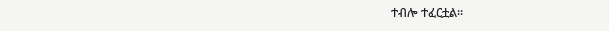ተብሎ ተፈርቷል።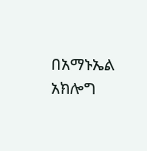በአማኑኤል አክሎግ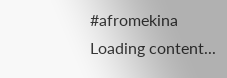#afromekina
Loading content...